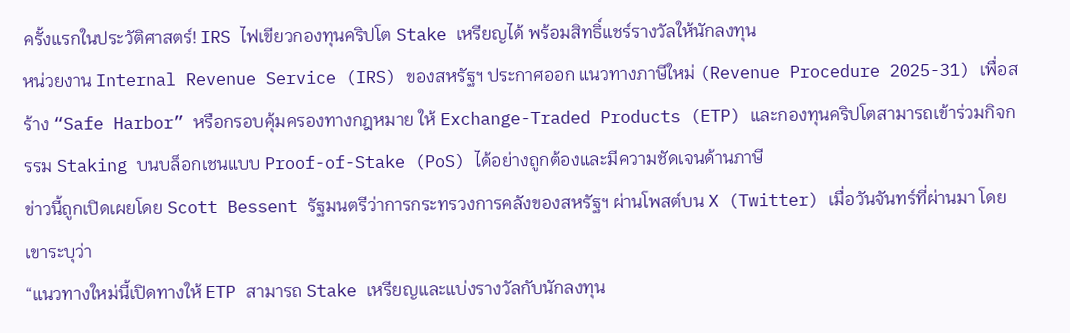ครั้งแรกในประวัติศาสตร์! IRS ไฟเขียวกองทุนคริปโต Stake เหรียญได้ พร้อมสิทธิ์แชร์รางวัลให้นักลงทุน
หน่วยงาน Internal Revenue Service (IRS) ของสหรัฐฯ ประกาศออก แนวทางภาษีใหม่ (Revenue Procedure 2025-31) เพื่อสร้าง “Safe Harbor” หรือกรอบคุ้มครองทางกฎหมาย ให้ Exchange-Traded Products (ETP) และกองทุนคริปโตสามารถเข้าร่วมกิจกรรม Staking บนบล็อกเชนแบบ Proof-of-Stake (PoS) ได้อย่างถูกต้องและมีความชัดเจนด้านภาษี
ข่าวนี้ถูกเปิดเผยโดย Scott Bessent รัฐมนตรีว่าการกระทรวงการคลังของสหรัฐฯ ผ่านโพสต์บน X (Twitter) เมื่อวันจันทร์ที่ผ่านมา โดยเขาระบุว่า
“แนวทางใหม่นี้เปิดทางให้ ETP สามารถ Stake เหรียญและแบ่งรางวัลกับนักลงทุน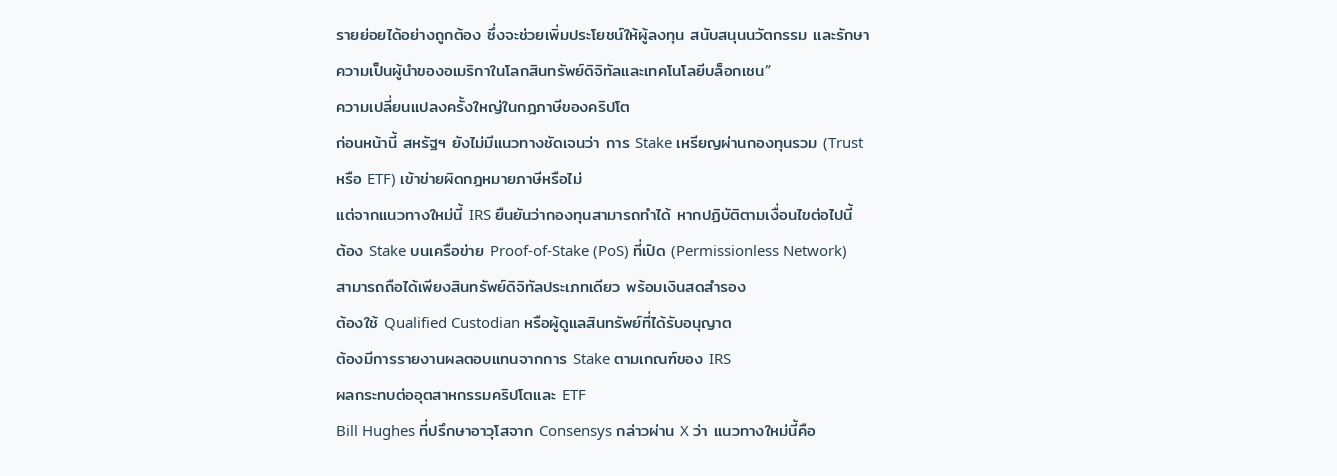รายย่อยได้อย่างถูกต้อง ซึ่งจะช่วยเพิ่มประโยชน์ให้ผู้ลงทุน สนับสนุนนวัตกรรม และรักษาความเป็นผู้นำของอเมริกาในโลกสินทรัพย์ดิจิทัลและเทคโนโลยีบล็อกเชน”
ความเปลี่ยนแปลงครั้งใหญ่ในกฎภาษีของคริปโต
ก่อนหน้านี้ สหรัฐฯ ยังไม่มีแนวทางชัดเจนว่า การ Stake เหรียญผ่านกองทุนรวม (Trust หรือ ETF) เข้าข่ายผิดกฎหมายภาษีหรือไม่
แต่จากแนวทางใหม่นี้ IRS ยืนยันว่ากองทุนสามารถทำได้ หากปฏิบัติตามเงื่อนไขต่อไปนี้
ต้อง Stake บนเครือข่าย Proof-of-Stake (PoS) ที่เปิด (Permissionless Network)
สามารถถือได้เพียงสินทรัพย์ดิจิทัลประเภทเดียว พร้อมเงินสดสำรอง
ต้องใช้ Qualified Custodian หรือผู้ดูแลสินทรัพย์ที่ได้รับอนุญาต
ต้องมีการรายงานผลตอบแทนจากการ Stake ตามเกณฑ์ของ IRS
ผลกระทบต่ออุตสาหกรรมคริปโตและ ETF
Bill Hughes ที่ปรึกษาอาวุโสจาก Consensys กล่าวผ่าน X ว่า แนวทางใหม่นี้คือ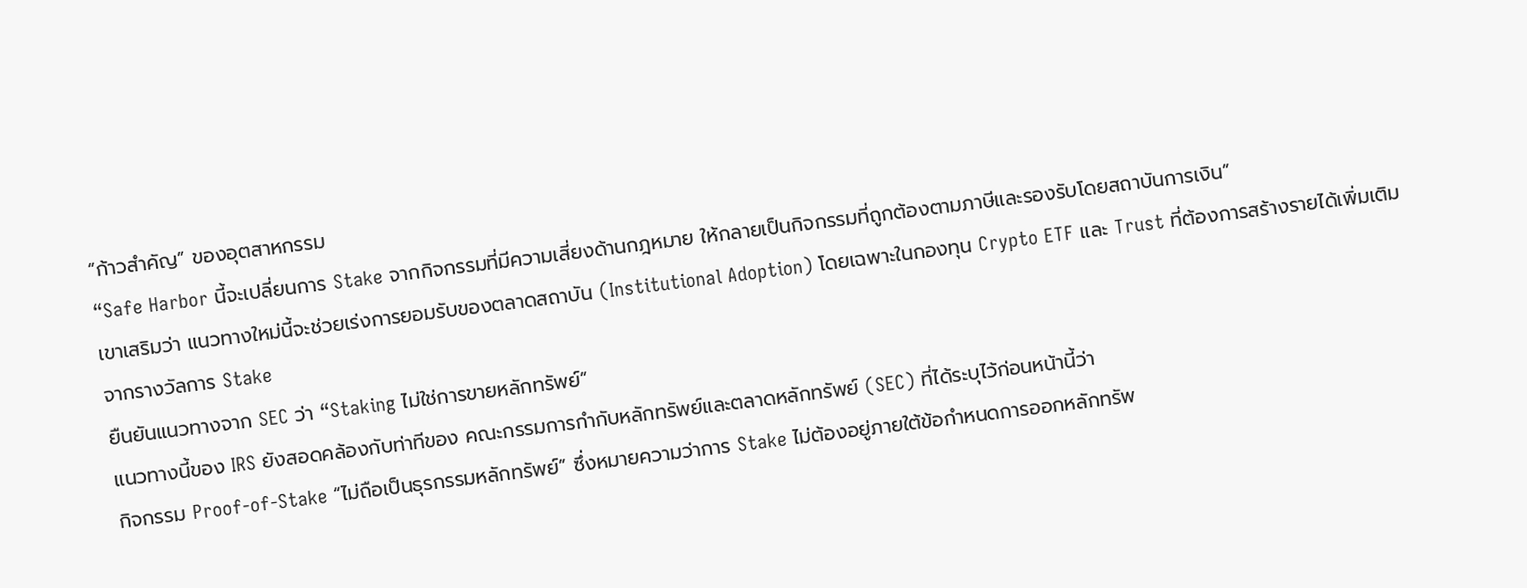“ก้าวสำคัญ” ของอุตสาหกรรม
“Safe Harbor นี้จะเปลี่ยนการ Stake จากกิจกรรมที่มีความเสี่ยงด้านกฎหมาย ให้กลายเป็นกิจกรรมที่ถูกต้องตามภาษีและรองรับโดยสถาบันการเงิน”
เขาเสริมว่า แนวทางใหม่นี้จะช่วยเร่งการยอมรับของตลาดสถาบัน (Institutional Adoption) โดยเฉพาะในกองทุน Crypto ETF และ Trust ที่ต้องการสร้างรายได้เพิ่มเติมจากรางวัลการ Stake
ยืนยันแนวทางจาก SEC ว่า “Staking ไม่ใช่การขายหลักทรัพย์”
แนวทางนี้ของ IRS ยังสอดคล้องกับท่าทีของ คณะกรรมการกำกับหลักทรัพย์และตลาดหลักทรัพย์ (SEC) ที่ได้ระบุไว้ก่อนหน้านี้ว่า
กิจกรรม Proof-of-Stake “ไม่ถือเป็นธุรกรรมหลักทรัพย์” ซึ่งหมายความว่าการ Stake ไม่ต้องอยู่ภายใต้ข้อกำหนดการออกหลักทรัพ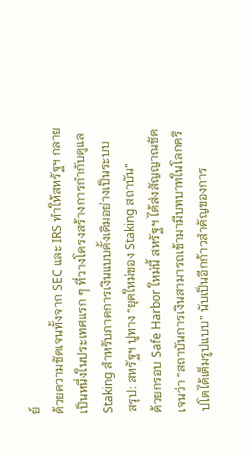ย์
ด้วยความชัดเจนทั้งจาก SEC และ IRS ทำให้สหรัฐฯ กลายเป็นหนึ่งในประเทศแรก ๆ ที่วางโครงสร้างการกำกับดูแล Staking สำหรับภาคการเงินแบบดั้งเดิมอย่างเป็นระบบ
สรุป: สหรัฐฯ ปูทาง “ยุคใหม่ของ Staking สถาบัน”
ด้วยกรอบ Safe Harbor ใหม่นี้ สหรัฐฯ ได้ส่งสัญญาณชัดเจนว่า “สถาบันการเงินสามารถเข้ามามีบทบาทในโลกคริปโตได้เต็มรูปแบบ” นับเป็นอีกก้าวสำคัญของการ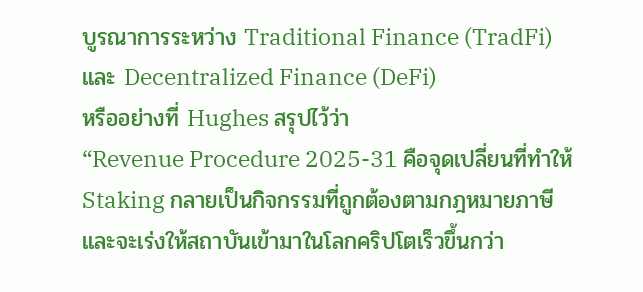บูรณาการระหว่าง Traditional Finance (TradFi) และ Decentralized Finance (DeFi)
หรืออย่างที่ Hughes สรุปไว้ว่า
“Revenue Procedure 2025-31 คือจุดเปลี่ยนที่ทำให้ Staking กลายเป็นกิจกรรมที่ถูกต้องตามกฎหมายภาษี และจะเร่งให้สถาบันเข้ามาในโลกคริปโตเร็วขึ้นกว่า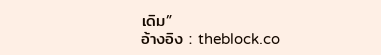เดิม”
อ้างอิง : theblock.co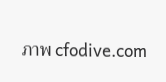ภาพ cfodive.com